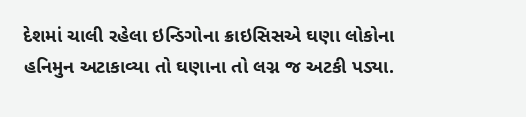દેશમાં ચાલી રહેલા ઇન્ડિગોના ક્રાઇસિસએ ઘણા લોકોના હનિમુન અટાકાવ્યા તો ઘણાના તો લગ્ન જ અટકી પડ્યા.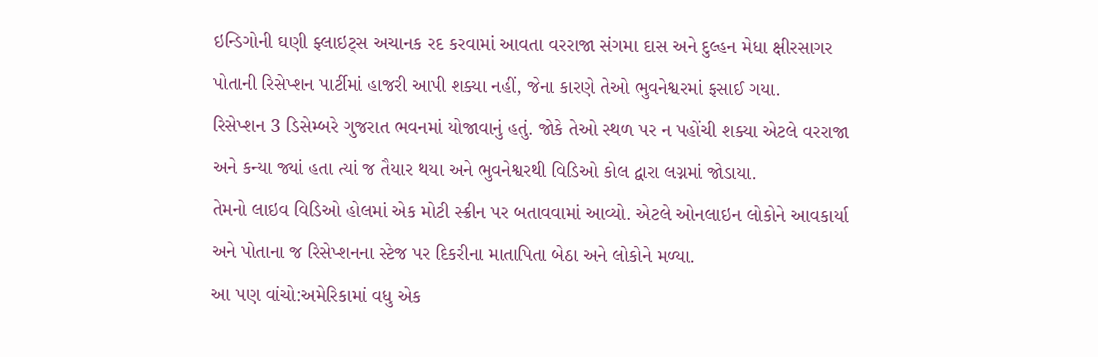ઇન્ડિગોની ઘણી ફ્લાઇટ્સ અચાનક રદ કરવામાં આવતા વરરાજા સંગમા દાસ અને દુલ્હન મેધા ક્ષીરસાગર પોતાની રિસેપ્શન પાર્ટીમાં હાજરી આપી શક્યા નહીં, જેના કારણે તેઓ ભુવનેશ્વરમાં ફસાઈ ગયા.
રિસેપ્શન 3 ડિસેમ્બરે ગુજરાત ભવનમાં યોજાવાનું હતું. જોકે તેઓ સ્થળ પર ન પહોંચી શક્યા એટલે વરરાજા અને કન્યા જ્યાં હતા ત્યાં જ તૈયાર થયા અને ભુવનેશ્વરથી વિડિઓ કોલ દ્વારા લગ્નમાં જોડાયા.
તેમનો લાઇવ વિડિઓ હોલમાં એક મોટી સ્ક્રીન પર બતાવવામાં આવ્યો. એટલે ઓનલાઇન લોકોને આવકાર્યા અને પોતાના જ રિસેપ્શનના સ્ટેજ પર દિકરીના માતાપિતા બેઠા અને લોકોને મળ્યા.
આ પણ વાંચો:અમેરિકામાં વધુ એક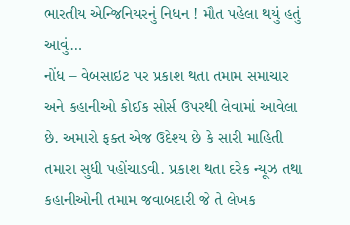ભારતીય એન્જિનિયરનું નિધન ! મૌત પહેલા થયું હતું આવું…
નોંધ – વેબસાઇટ પર પ્રકાશ થતા તમામ સમાચાર અને કહાનીઓ કોઈક સોર્સ ઉપરથી લેવામાં આવેલા છે. અમારો ફક્ત એજ ઉદેશ્ય છે કે સારી માહિતી તમારા સુધી પહોંચાડવી. પ્રકાશ થતા દરેક ન્યૂઝ તથા કહાનીઓની તમામ જવાબદારી જે તે લેખક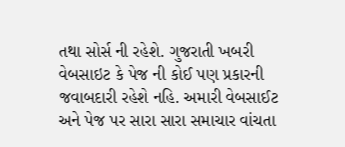તથા સોર્સ ની રહેશે. ગુજરાતી ખબરી વેબસાઇટ કે પેજ ની કોઈ પણ પ્રકારની જવાબદારી રહેશે નહિ. અમારી વેબસાઈટ અને પેજ પર સારા સારા સમાચાર વાંચતા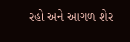રહો અને આગળ શેર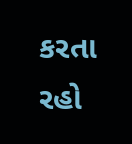કરતા રહો